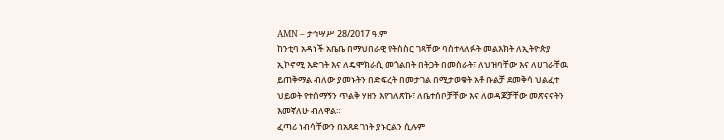AMN – ታኅሣሥ 28/2017 ዓ.ም
ከንቲባ አዳነች አቤቤ በማህበራዊ የትስስር ገጻቸው ባስተላለፉት መልእክት ለኢትዮጵያ ኢኮኖሚ እድገት እና ለዴሞክራሲ መጎልበት በትጋት በመስራት፣ ለህዝባቸው እና ለሀገራቸዉ ይጠቅማል ብለው ያመኑትን በድፍረት በመታገል በሚታወቁት አቶ ቡልቻ ደመቅሳ ህልፈተ ህይወት የተሰማኝን ጥልቅ ሃዘን እየገለጽኩ፣ ለቤተሰቦቻቸው እና ለወዳጆቻቸው መጽናናትን እመኛለሁ ብለዋል።
ፈጣሪ ነብሳቸውን በአጸደ ገነት ያኑርልን ሲሉም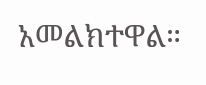አመልክተዋል።